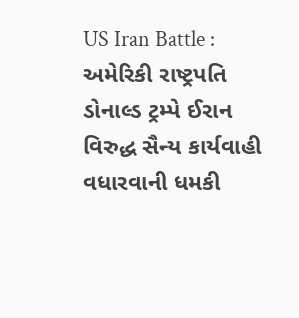US Iran Battle : અમેરિકી રાષ્ટ્રપતિ ડોનાલ્ડ ટ્રમ્પે ઈરાન વિરુદ્ધ સૈન્ય કાર્યવાહી વધારવાની ધમકી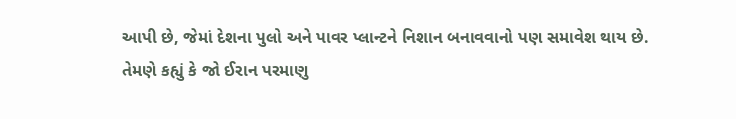આપી છે, જેમાં દેશના પુલો અને પાવર પ્લાન્ટને નિશાન બનાવવાનો પણ સમાવેશ થાય છે. તેમણે કહ્યું કે જો ઈરાન પરમાણુ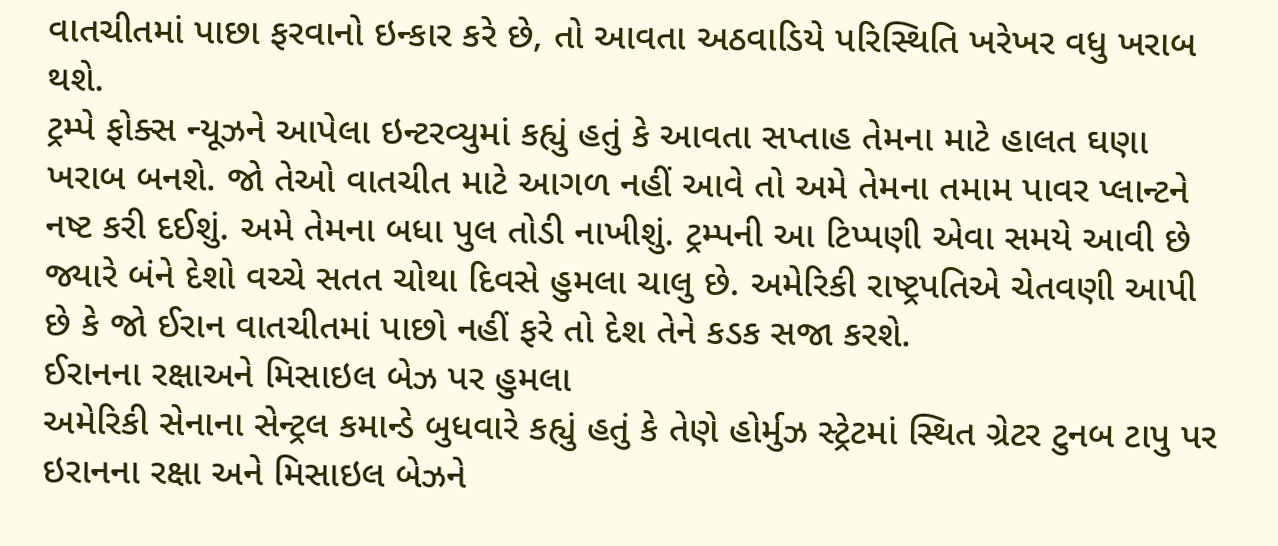વાતચીતમાં પાછા ફરવાનો ઇન્કાર કરે છે, તો આવતા અઠવાડિયે પરિસ્થિતિ ખરેખર વધુ ખરાબ થશે.
ટ્રમ્પે ફોક્સ ન્યૂઝને આપેલા ઇન્ટરવ્યુમાં કહ્યું હતું કે આવતા સપ્તાહ તેમના માટે હાલત ઘણા ખરાબ બનશે. જો તેઓ વાતચીત માટે આગળ નહીં આવે તો અમે તેમના તમામ પાવર પ્લાન્ટને નષ્ટ કરી દઈશું. અમે તેમના બધા પુલ તોડી નાખીશું. ટ્રમ્પની આ ટિપ્પણી એવા સમયે આવી છે જ્યારે બંને દેશો વચ્ચે સતત ચોથા દિવસે હુમલા ચાલુ છે. અમેરિકી રાષ્ટ્રપતિએ ચેતવણી આપી છે કે જો ઈરાન વાતચીતમાં પાછો નહીં ફરે તો દેશ તેને કડક સજા કરશે.
ઈરાનના રક્ષાઅને મિસાઇલ બેઝ પર હુમલા
અમેરિકી સેનાના સેન્ટ્રલ કમાન્ડે બુધવારે કહ્યું હતું કે તેણે હોર્મુઝ સ્ટ્રેટમાં સ્થિત ગ્રેટર ટુનબ ટાપુ પર ઇરાનના રક્ષા અને મિસાઇલ બેઝને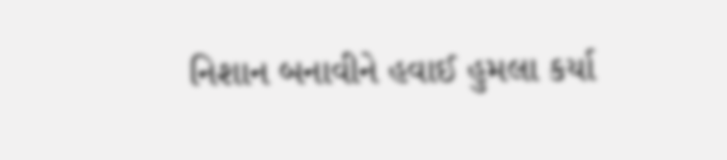નિશાન બનાવીને હવાઈ હુમલા કર્યા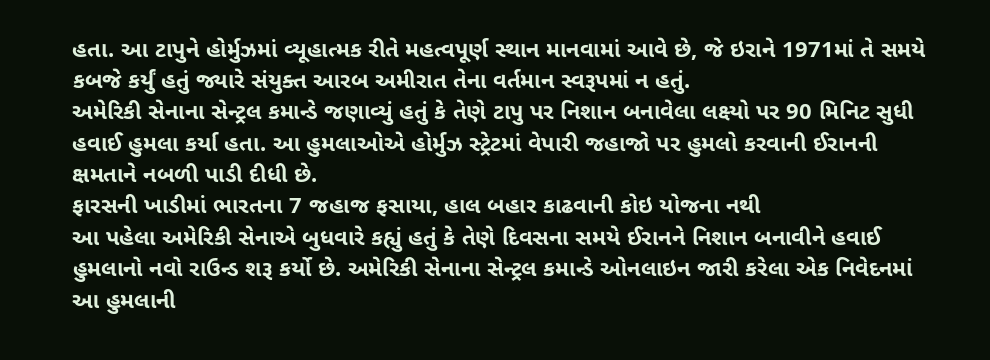હતા. આ ટાપુને હોર્મુઝમાં વ્યૂહાત્મક રીતે મહત્વપૂર્ણ સ્થાન માનવામાં આવે છે, જે ઇરાને 1971માં તે સમયે કબજે કર્યું હતું જ્યારે સંયુક્ત આરબ અમીરાત તેના વર્તમાન સ્વરૂપમાં ન હતું.
અમેરિકી સેનાના સેન્ટ્રલ કમાન્ડે જણાવ્યું હતું કે તેણે ટાપુ પર નિશાન બનાવેલા લક્ષ્યો પર 90 મિનિટ સુધી હવાઈ હુમલા કર્યા હતા. આ હુમલાઓએ હોર્મુઝ સ્ટ્રેટમાં વેપારી જહાજો પર હુમલો કરવાની ઈરાનની ક્ષમતાને નબળી પાડી દીધી છે.
ફારસની ખાડીમાં ભારતના 7 જહાજ ફસાયા, હાલ બહાર કાઢવાની કોઇ યોજના નથી
આ પહેલા અમેરિકી સેનાએ બુધવારે કહ્યું હતું કે તેણે દિવસના સમયે ઈરાનને નિશાન બનાવીને હવાઈ હુમલાનો નવો રાઉન્ડ શરૂ કર્યો છે. અમેરિકી સેનાના સેન્ટ્રલ કમાન્ડે ઓનલાઇન જારી કરેલા એક નિવેદનમાં આ હુમલાની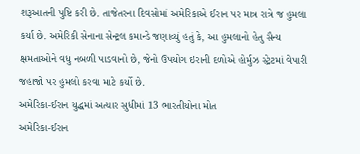શરૂઆતની પુષ્ટિ કરી છે. તાજેતરના દિવસોમાં અમેરિકાએ ઈરાન પર માત્ર રાત્રે જ હુમલા કર્યા છે. અમેરિકી સેનાના સેન્ટ્રલ કમાન્ડે જણાવ્યું હતું કે, આ હુમલાનો હેતુ સૈન્ય ક્ષમતાઓને વધુ નબળી પાડવાનો છે, જેનો ઉપયોગ ઇરાની દળોએ હોર્મુઝ સ્ટ્રેટમાં વેપારી જહાજો પર હુમલો કરવા માટે કર્યો છે.
અમેરિકા-ઈરાન યુદ્ધમાં અત્યાર સુધીમાં 13 ભારતીયોના મોત
અમેરિકા-ઈરાન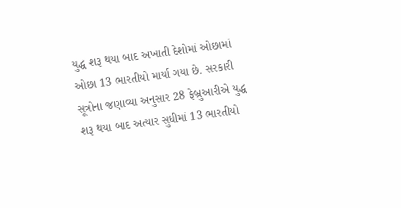યુદ્ધ શરૂ થયા બાદ અખાતી દેશોમાં ઓછામાં ઓછા 13 ભારતીયો માર્યા ગયા છે. સરકારી સૂત્રોના જણાવ્યા અનુસાર 28 ફેબ્રુઆરીએ યુદ્ધ શરૂ થયા બાદ અત્યાર સુધીમાં 13 ભારતીયો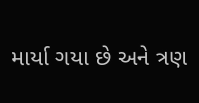માર્યા ગયા છે અને ત્રણ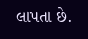લાપતા છે.